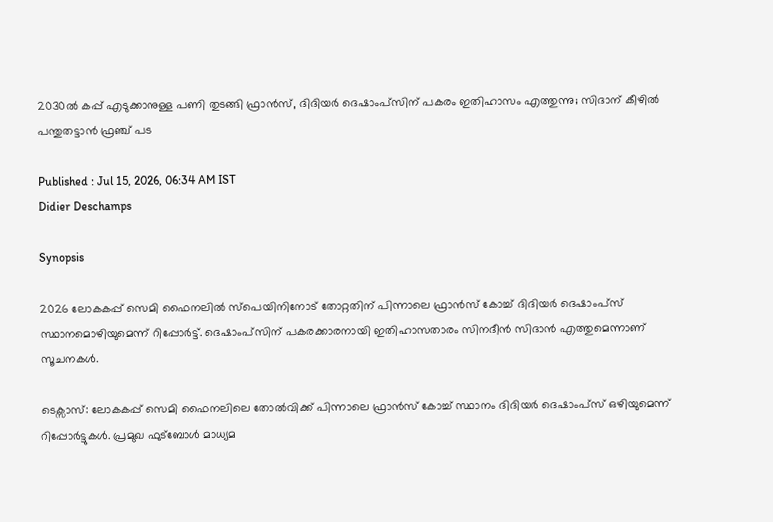2030ൽ കപ്പ് എടുക്കാനുള്ള പണി തുടങ്ങി ഫ്രാൻസ്, ദിദിയർ ദെഷാംപ്സിന് പകരം ഇതിഹാസം എത്തുന്നു; സിദാന് കീഴിൽ പന്തുതട്ടാൻ ഫ്രഞ്ച് പട

Published : Jul 15, 2026, 06:34 AM IST
Didier Deschamps

Synopsis

2026 ലോകകപ്പ് സെമി ഫൈനലിൽ സ്പെയിനിനോട് തോറ്റതിന് പിന്നാലെ ഫ്രാൻസ് കോച്ച് ദിദിയർ ദെഷാംപ്സ് സ്ഥാനമൊഴിയുമെന്ന് റിപ്പോർട്ട്. ദെഷാംപ്സിന് പകരക്കാരനായി ഇതിഹാസതാരം സിനദീൻ സിദാൻ എത്തുമെന്നാണ് സൂചനകൾ.

ടെക്സാസ്: ലോകകപ്പ് സെമി ഫൈനലിലെ തോൽവിക്ക് പിന്നാലെ ഫ്രാൻസ് കോച്ച് സ്ഥാനം ദിദിയർ ദെഷാംപ്സ് ഒഴിയുമെന്ന് റിപ്പോർട്ടുകൾ. പ്രമുഖ ഫുട്ബോൾ മാധ്യമ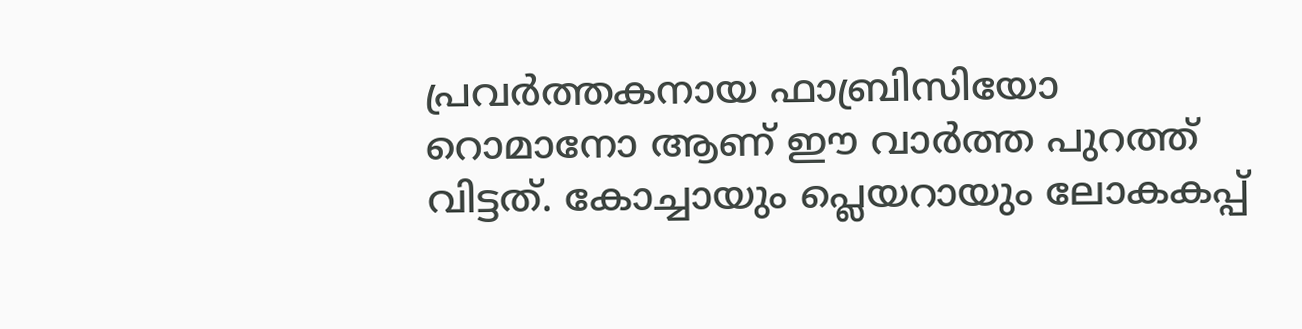പ്രവര്‍ത്തകനായ ഫാബ്രിസിയോ റൊമാനോ ആണ് ഈ വാർത്ത പുറത്ത് വിട്ടത്. കോച്ചായും പ്ലെയറായും ലോകകപ്പ്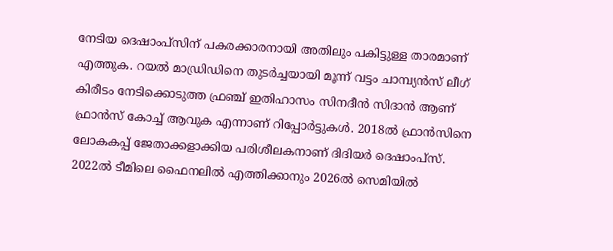നേടിയ ദെഷാംപ്സിന് പകരക്കാരനായി അതിലും പകിട്ടുള്ള താരമാണ് എത്തുക. റയൽ മാഡ്രിഡിനെ തുടർച്ചയായി മൂന്ന് വട്ടം ചാമ്പ്യൻസ് ലീഗ് കിരീടം നേടിക്കൊടുത്ത ഫ്രഞ്ച് ഇതിഹാസം സിനദീൻ സിദാൻ ആണ് ഫ്രാൻസ് കോച്ച് ആവുക എന്നാണ് റിപ്പോർട്ടുകൾ. 2018ൽ ഫ്രാൻസിനെ ലോകകപ്പ് ജേതാക്കളാക്കിയ പരിശീലകനാണ് ദിദിയർ ദെഷാംപ്സ്. 2022ൽ ടീമിലെ ഫൈനലിൽ എത്തിക്കാനും 2026ൽ സെമിയിൽ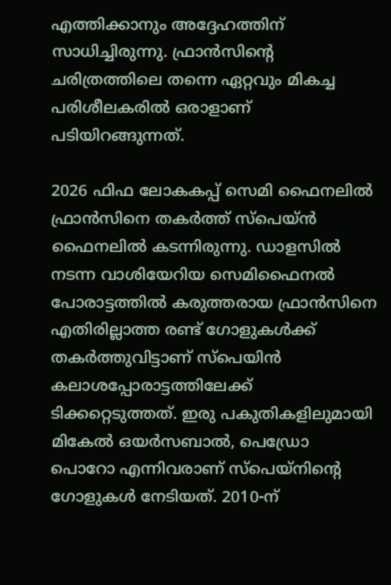എത്തിക്കാനും അദ്ദേഹത്തിന് സാധിച്ചിരുന്നു. ഫ്രാൻസിന്‍റെ ചരിത്രത്തിലെ തന്നെ ഏറ്റവും മികച്ച പരിശീലകരിൽ ഒരാളാണ് പടിയിറങ്ങുന്നത്.

2026 ഫിഫ ലോകകപ്പ് സെമി ഫൈനലില്‍ ഫ്രാന്‍സിനെ തകര്‍ത്ത് സ്‌പെയ്ന്‍ ഫൈനലില്‍ കടന്നിരുന്നു. ഡാളസില്‍ നടന്ന വാശിയേറിയ സെമിഫൈനല്‍ പോരാട്ടത്തില്‍ കരുത്തരായ ഫ്രാന്‍സിനെ എതിരില്ലാത്ത രണ്ട് ഗോളുകള്‍ക്ക് തകര്‍ത്തുവിട്ടാണ് സ്‌പെയിന്‍ കലാശപ്പോരാട്ടത്തിലേക്ക് ടിക്കറ്റെടുത്തത്. ഇരു പകുതികളിലുമായി മികേല്‍ ഒയര്‍സബാല്‍, പെഡ്രോ പൊറോ എന്നിവരാണ് സ്‌പെയ്‌നിന്റെ ഗോളുകള്‍ നേടിയത്. 2010-ന്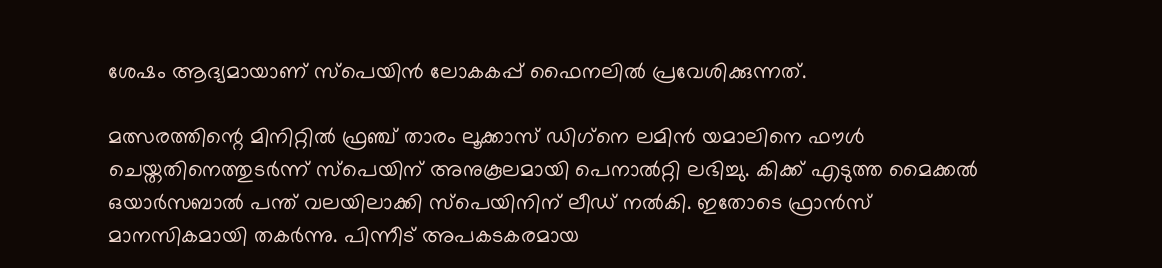ശേഷം ആദ്യമായാണ് സ്‌പെയിന്‍ ലോകകപ്പ് ഫൈനലില്‍ പ്രവേശിക്കുന്നത്.

മത്സരത്തിന്റെ മിനിറ്റില്‍ ഫ്രഞ്ച് താരം ലൂക്കാസ് ഡിഗ്‌നെ ലമിന്‍ യമാലിനെ ഫൗള്‍ ചെയ്തതിനെത്തുടര്‍ന്ന് സ്‌പെയിന് അനുകൂലമായി പെനാല്‍റ്റി ലഭിച്ചു. കിക്ക് എടുത്ത മൈക്കല്‍ ഒയാര്‍സബാല്‍ പന്ത് വലയിലാക്കി സ്‌പെയിനിന് ലീഡ് നല്‍കി. ഇതോടെ ഫ്രാന്‍സ് മാനസികമായി തകര്‍ന്നു. പിന്നീട് അപകടകരമായ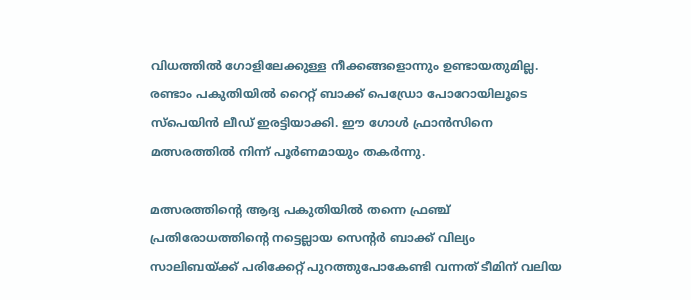വിധത്തില്‍ ഗോളിലേക്കുള്ള നീക്കങ്ങളൊന്നും ഉണ്ടായതുമില്ല. രണ്ടാം പകുതിയില്‍ റൈറ്റ് ബാക്ക് പെഡ്രോ പോറോയിലൂടെ സ്‌പെയിന്‍ ലീഡ് ഇരട്ടിയാക്കി. ഈ ഗോള്‍ ഫ്രാന്‍സിനെ മത്സരത്തില്‍ നിന്ന് പൂര്‍ണമായും തകര്‍ന്നു.

മത്സരത്തിന്റെ ആദ്യ പകുതിയില്‍ തന്നെ ഫ്രഞ്ച് പ്രതിരോധത്തിന്റെ നട്ടെല്ലായ സെന്റര്‍ ബാക്ക് വില്യം സാലിബയ്ക്ക് പരിക്കേറ്റ് പുറത്തുപോകേണ്ടി വന്നത് ടീമിന് വലിയ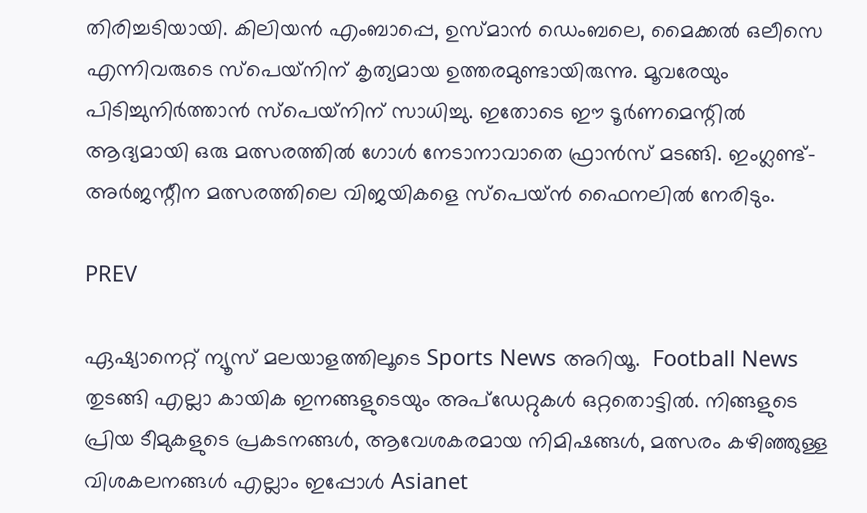തിരിച്ചടിയായി. കിലിയന്‍ എംബാപ്പെ, ഉസ്മാന്‍ ഡെംബലെ, മൈക്കല്‍ ഒലീസെ എന്നിവരുടെ സ്‌പെയ്‌നിന് കൃത്യമായ ഉത്തരമുണ്ടായിരുന്നു. മൂവരേയും പിടിച്ചുനിര്‍ത്താന്‍ സ്‌പെയ്‌നിന് സാധിച്ചു. ഇതോടെ ഈ ടൂര്‍ണമെന്റില്‍ ആദ്യമായി ഒരു മത്സരത്തില്‍ ഗോള്‍ നേടാനാവാതെ ഫ്രാന്‍സ് മടങ്ങി. ഇംഗ്ലണ്ട്-അര്‍ജന്റീന മത്സരത്തിലെ വിജയികളെ സ്‌പെയ്ന്‍ ഫൈനലില്‍ നേരിടും.

PREV

ഏഷ്യാനെറ്റ് ന്യൂസ് മലയാളത്തിലൂടെ Sports News അറിയൂ.  Football News തുടങ്ങി എല്ലാ കായിക ഇനങ്ങളുടെയും അപ്‌ഡേറ്റുകൾ ഒറ്റതൊട്ടിൽ. നിങ്ങളുടെ പ്രിയ ടീമുകളുടെ പ്രകടനങ്ങൾ, ആവേശകരമായ നിമിഷങ്ങൾ, മത്സരം കഴിഞ്ഞുള്ള വിശകലനങ്ങൾ എല്ലാം ഇപ്പോൾ Asianet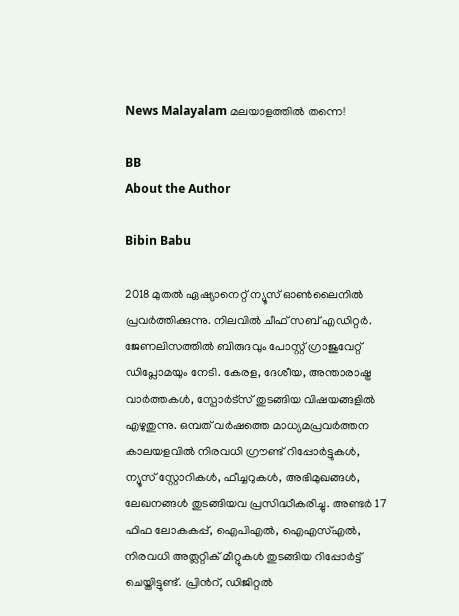News Malayalam മലയാളത്തിൽ തന്നെ!

BB
About the Author

Bibin Babu

2018 മുതല്‍ ഏഷ്യാനെറ്റ് ന്യൂസ് ഓണ്‍ലൈനില്‍ പ്രവര്‍ത്തിക്കുന്നു. നിലവില്‍ ചീഫ് സബ് എഡിറ്റർ. ജേണലിസത്തില്‍ ബിരുദവും പോസ്റ്റ് ഗ്രാജുവേറ്റ് ഡിപ്ലോമയും നേടി. കേരള, ദേശീയ, അന്താരാഷ്ട്ര വാര്‍ത്തകള്‍, സ്പോര്‍ട്സ് തുടങ്ങിയ വിഷയങ്ങളില്‍ എഴുതുന്നു. ഒമ്പത് വര്‍ഷത്തെ മാധ്യമപ്രവര്‍ത്തന കാലയളവില്‍ നിരവധി ഗ്രൗണ്ട് റിപ്പോര്‍ട്ടുകള്‍, ന്യൂസ് സ്റ്റോറികള്‍, ഫീച്ചറുകള്‍, അഭിമുഖങ്ങള്‍, ലേഖനങ്ങള്‍ തുടങ്ങിയവ പ്രസിദ്ധീകരിച്ചു. അണ്ടര്‍ 17 ഫിഫ ലോകകപ്പ്, ഐപിഎൽ, ഐഎസ്എൽ, നിരവധി അത്ലറ്റിക് മീറ്റുകൾ തുടങ്ങിയ റിപ്പോര്‍ട്ട് ചെയ്തിട്ടുണ്ട്. പ്രിന്‍റ്, ഡിജിറ്റല്‍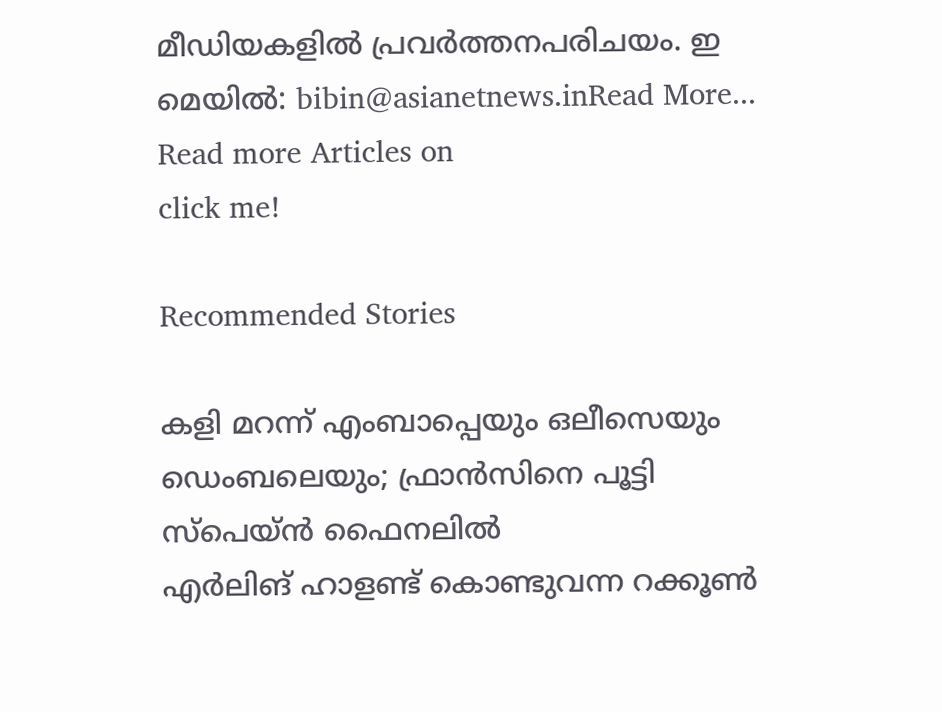മീഡിയകളില്‍ പ്രവര്‍ത്തനപരിചയം. ഇ മെയില്‍: bibin@asianetnews.inRead More...
Read more Articles on
click me!

Recommended Stories

കളി മറന്ന് എംബാപ്പെയും ഒലീസെയും ഡെംബലെയും; ഫ്രാന്‍സിനെ പൂട്ടി സ്‌പെയ്ന്‍ ഫൈനലില്‍
എർലിങ് ഹാളണ്ട് കൊണ്ടുവന്ന റക്കൂൺ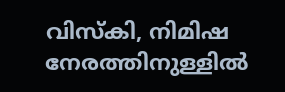വിസ്കി, നിമിഷ നേരത്തിനുള്ളിൽ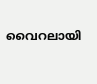വൈറലായി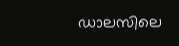ഡാലസിലെ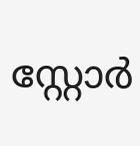സ്റ്റോർ